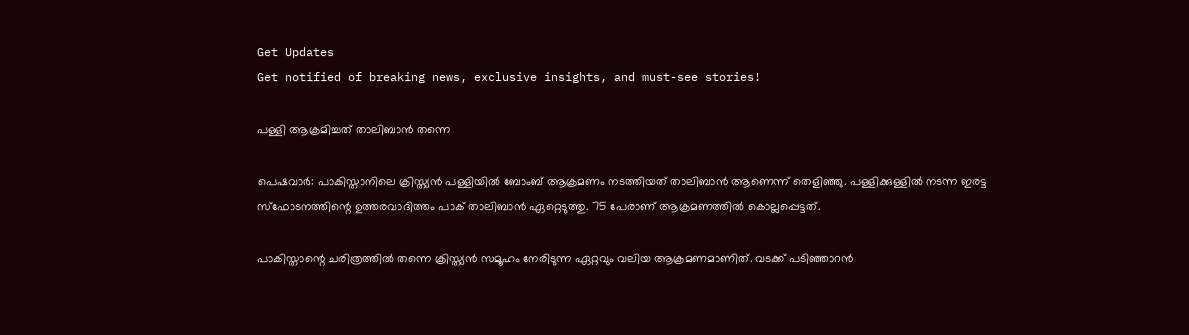Get Updates
Get notified of breaking news, exclusive insights, and must-see stories!

പള്ളി ആക്രമിച്ചത് താലിബാന്‍ തന്നെ

പെഷവാര്‍: പാകിസ്താനിലെ ക്രിസ്ത്യന്‍ പള്ളിയില്‍ ബോംബ് ആക്രമണം നടത്തിയത് താലിബാന്‍ ആണെന്ന് തെളിഞ്ഞു. പള്ളിക്കുള്ളില്‍ നടന്ന ഇരട്ട സ്‌ഫോടനത്തിന്റെ ഉത്തരവാദിത്തം പാക് താലിബാന്‍ ഏറ്റെടുത്തു. 75 പേരാണ് ആക്രമണത്തില്‍ കൊല്ലപ്പെട്ടത്.

പാകിസ്താന്റെ ചരിത്രത്തില്‍ തന്നെ ക്രിസ്ത്യന്‍ സമൂഹം നേരിടുന്ന ഏറ്റവും വലിയ ആക്രമണമാണിത്. വടക്ക് പടിഞ്ഞാറന്‍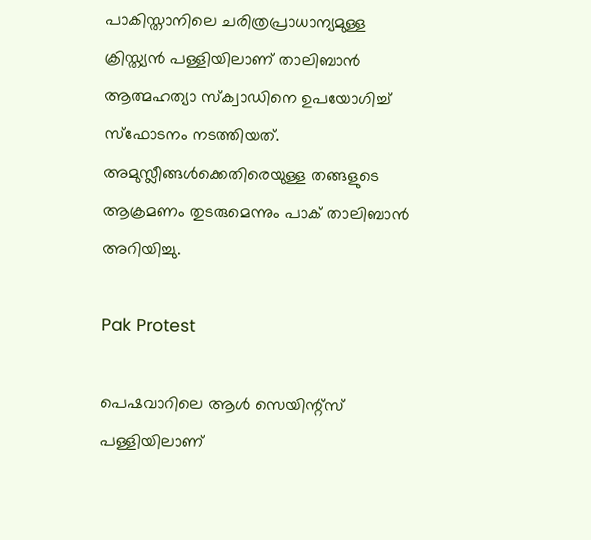പാകിസ്താനിലെ ചരിത്രപ്രാധാന്യമുള്ള ക്രിസ്ത്യന്‍ പള്ളിയിലാണ് താലിബാന്‍ ആത്മഹത്യാ സ്‌ക്വാഡിനെ ഉപയോഗിച്ച് സ്‌ഫോടനം നടത്തിയത്. അമുസ്ലീങ്ങള്‍ക്കെതിരെയുള്ള തങ്ങളുടെ ആക്രമണം തുടരുമെന്നും പാക് താലിബാന്‍ അറിയിച്ചു.

Pak Protest

പെഷവാറിലെ ആള്‍ സെയിന്റ്‌സ് പള്ളിയിലാണ്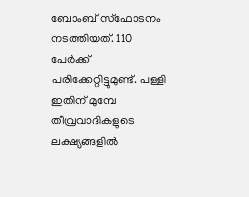ബോംബ് സ്‌ഫോടനം നടത്തിയത്. 110 പേര്‍ക്ക് പരിക്കേറ്റിട്ടുമുണ്ട്. പള്ളി ഇതിന് മുമ്പേ തീവ്രവാദികളുടെ ലക്ഷ്യങ്ങളില്‍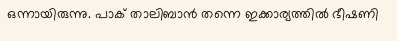ഒന്നായിരുന്നു. പാക് താലിബാന്‍ തന്നെ ഇക്കാര്യത്തില്‍ ഭീഷണി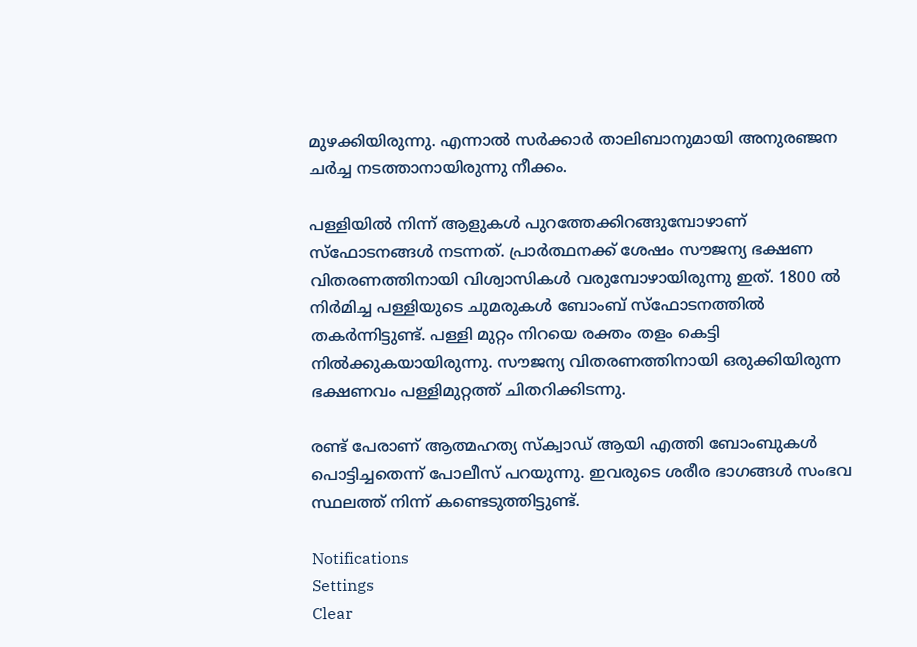മുഴക്കിയിരുന്നു. എന്നാല്‍ സര്‍ക്കാര്‍ താലിബാനുമായി അനുരഞ്ജന ചര്‍ച്ച നടത്താനായിരുന്നു നീക്കം.

പള്ളിയില്‍ നിന്ന് ആളുകള്‍ പുറത്തേക്കിറങ്ങുമ്പോഴാണ് സ്‌ഫോടനങ്ങള്‍ നടന്നത്. പ്രാര്‍ത്ഥനക്ക് ശേഷം സൗജന്യ ഭക്ഷണ വിതരണത്തിനായി വിശ്വാസികള്‍ വരുമ്പോഴായിരുന്നു ഇത്. 1800 ല്‍ നിര്‍മിച്ച പള്ളിയുടെ ചുമരുകള്‍ ബോംബ് സ്‌ഫോടനത്തില്‍ തകര്‍ന്നിട്ടുണ്ട്. പള്ളി മുറ്റം നിറയെ രക്തം തളം കെട്ടി നില്‍ക്കുകയായിരുന്നു. സൗജന്യ വിതരണത്തിനായി ഒരുക്കിയിരുന്ന ഭക്ഷണവം പള്ളിമുറ്റത്ത് ചിതറിക്കിടന്നു.

രണ്ട് പേരാണ് ആത്മഹത്യ സ്ക്വാഡ് ആയി എത്തി ബോംബുകള്‍ പൊട്ടിച്ചതെന്ന് പോലീസ് പറയുന്നു. ഇവരുടെ ശരീര ഭാഗങ്ങള്‍ സംഭവ സ്ഥലത്ത് നിന്ന് കണ്ടെടുത്തിട്ടുണ്ട്.

Notifications
Settings
Clear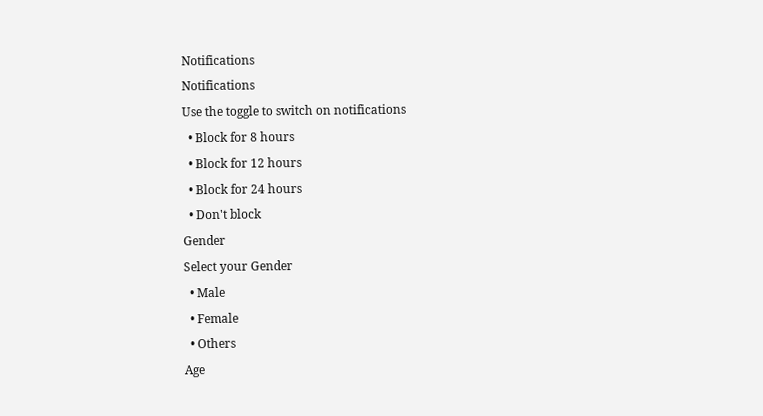Notifications
Notifications
Use the toggle to switch on notifications
  • Block for 8 hours
  • Block for 12 hours
  • Block for 24 hours
  • Don't block
Gender
Select your Gender
  • Male
  • Female
  • Others
Age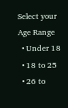Select your Age Range
  • Under 18
  • 18 to 25
  • 26 to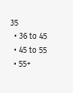35
  • 36 to 45
  • 45 to 55
  • 55+